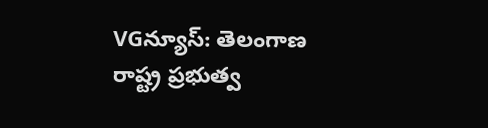VGన్యూస్: తెలంగాణ రాష్ట్ర ప్రభుత్వ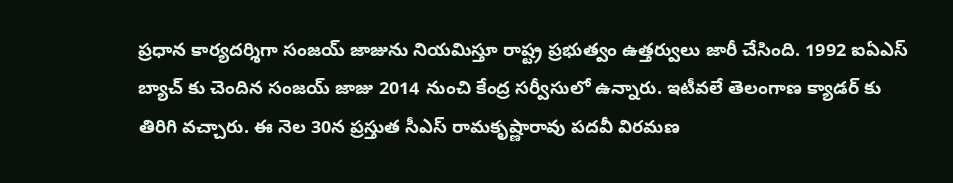ప్రధాన కార్యదర్శిగా సంజయ్ జాజును నియమిస్తూ రాష్ట్ర ప్రభుత్వం ఉత్తర్వులు జారీ చేసింది. 1992 ఐఏఎస్ బ్యాచ్ కు చెందిన సంజయ్ జాజు 2014 నుంచి కేంద్ర సర్వీసులో ఉన్నారు. ఇటీవలే తెలంగాణ క్యాడర్ కు తిరిగి వచ్చారు. ఈ నెల 30న ప్రస్తుత సీఎస్ రామకృష్ణారావు పదవీ విరమణ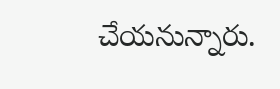చేయనున్నారు.